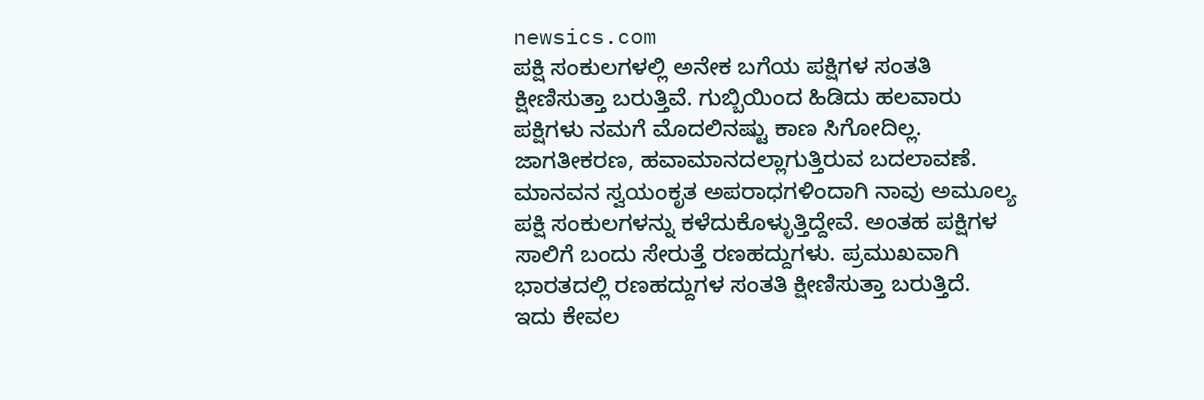newsics.com
ಪಕ್ಷಿ ಸಂಕುಲಗಳಲ್ಲಿ ಅನೇಕ ಬಗೆಯ ಪಕ್ಷಿಗಳ ಸಂತತಿ ಕ್ಷೀಣಿಸುತ್ತಾ ಬರುತ್ತಿವೆ. ಗುಬ್ಬಿಯಿಂದ ಹಿಡಿದು ಹಲವಾರು ಪಕ್ಷಿಗಳು ನಮಗೆ ಮೊದಲಿನಷ್ಟು ಕಾಣ ಸಿಗೋದಿಲ್ಲ.
ಜಾಗತೀಕರಣ, ಹವಾಮಾನದಲ್ಲಾಗುತ್ತಿರುವ ಬದಲಾವಣೆ. ಮಾನವನ ಸ್ವಯಂಕೃತ ಅಪರಾಧಗಳಿಂದಾಗಿ ನಾವು ಅಮೂಲ್ಯ ಪಕ್ಷಿ ಸಂಕುಲಗಳನ್ನು ಕಳೆದುಕೊಳ್ಳುತ್ತಿದ್ದೇವೆ. ಅಂತಹ ಪಕ್ಷಿಗಳ ಸಾಲಿಗೆ ಬಂದು ಸೇರುತ್ತೆ ರಣಹದ್ದುಗಳು. ಪ್ರಮುಖವಾಗಿ ಭಾರತದಲ್ಲಿ ರಣಹದ್ದುಗಳ ಸಂತತಿ ಕ್ಷೀಣಿಸುತ್ತಾ ಬರುತ್ತಿದೆ.
ಇದು ಕೇವಲ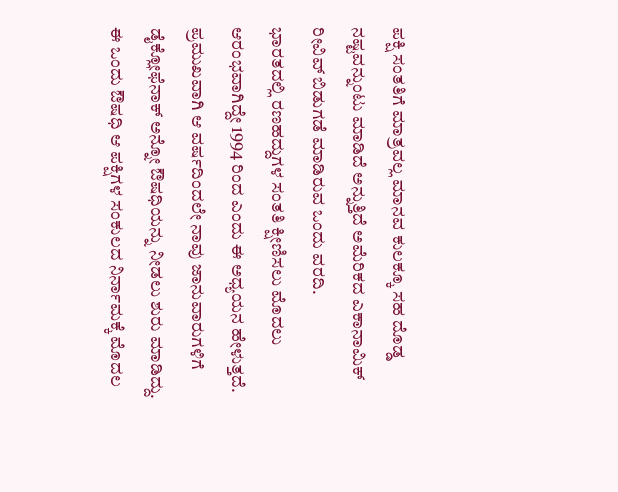ಪಕ್ಷಿ ಸಂತತಿಗೆ ಮಾತ್ರವಲ್ಲ ಮಾನವ ಕುಲಕ್ಕೂ ಸಹ ದೊಡ್ಡ ನಷ್ಟವನ್ನುಂಟು ಮಾಡಿದೆ ಅನ್ನುತ್ತಿದೆ ಅಮೆರಿಕದ ಎಕಾನಾಮಿಕ್ ರೀವಿವ್ ಬಿಡುಗಡೆ ಮಾಡಿರುವ ಒಂದು ವರದಿ.
ಭಾರತದಲ್ಲಿ ರಣಹದ್ದುಗಳ ಸಂತತಿ ಕ್ಷೀಣಿಸಲು ಮೊದಲು ಆರಂಭವಾಗಿದ್ದೇ 1994 ರಿಂದ ಎಂದು ಈ ಅಧ್ಯಯನ ಹೇಳುತ್ತದೆ.
ಪ್ರಮುಖವಾಗಿ ಆ ವರ್ಷದಿಂದಲೇ ನಾವು ಜಾನುವಾರುಗಳಿಗೆ ಡೈಕ್ಲೋಫೆನಾಕ್ ಅನ್ನೋ ಔಷಧಿಯನ್ನು ನೀಡಲು ಶುರು ಮಾಡಿದ್ದು. ಈ ಒಂದು ಔಷಧಿ ಆ ಪಕ್ಷಿಗಳ ಸಂಕುಲದ ನಿರ್ನಾಮಕ್ಕೆ ಮೊದಲ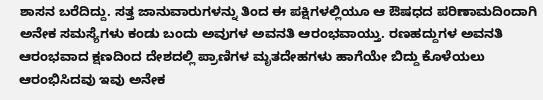ಶಾಸನ ಬರೆದಿದ್ದು. ಸತ್ತ ಜಾನುವಾರುಗಳನ್ನು ತಿಂದ ಈ ಪಕ್ಷಿಗಳಲ್ಲಿಯೂ ಆ ಔಷಧದ ಪರಿಣಾಮದಿಂದಾಗಿ ಅನೇಕ ಸಮಸ್ಯೆಗಳು ಕಂಡು ಬಂದು ಅವುಗಳ ಅವನತಿ ಆರಂಭವಾಯ್ತು. ರಣಹದ್ದುಗಳ ಅವನತಿ ಆರಂಭವಾದ ಕ್ಷಣದಿಂದ ದೇಶದಲ್ಲಿ ಪ್ರಾಣಿಗಳ ಮೃತದೇಹಗಳು ಹಾಗೆಯೇ ಬಿದ್ದು ಕೊಳೆಯಲು ಆರಂಭಿಸಿದವು ಇವು ಅನೇಕ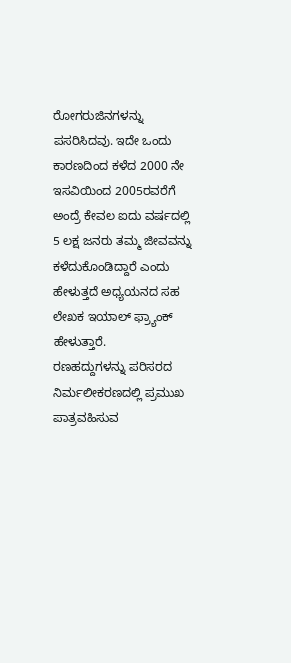ರೋಗರುಜಿನಗಳನ್ನು ಪಸರಿಸಿದವು. ಇದೇ ಒಂದು ಕಾರಣದಿಂದ ಕಳೆದ 2000 ನೇ ಇಸವಿಯಿಂದ 2005ರವರೆಗೆ ಅಂದ್ರೆ ಕೇವಲ ಐದು ವರ್ಷದಲ್ಲಿ 5 ಲಕ್ಷ ಜನರು ತಮ್ಮ ಜೀವವನ್ನು ಕಳೆದುಕೊಂಡಿದ್ದಾರೆ ಎಂದು ಹೇಳುತ್ತದೆ ಅಧ್ಯಯನದ ಸಹ ಲೇಖಕ ಇಯಾಲ್ ಫ್ರ್ಯಾಂಕ್ ಹೇಳುತ್ತಾರೆ.
ರಣಹದ್ದುಗಳನ್ನು ಪರಿಸರದ ನಿರ್ಮಲೀಕರಣದಲ್ಲಿ ಪ್ರಮುಖ ಪಾತ್ರವಹಿಸುವ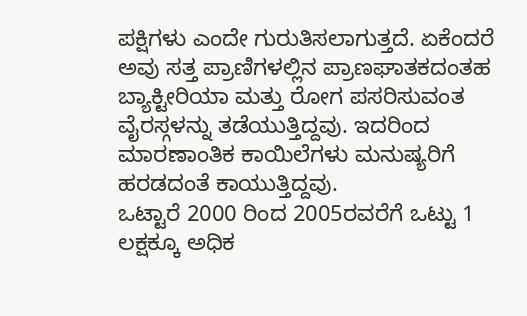ಪಕ್ಷಿಗಳು ಎಂದೇ ಗುರುತಿಸಲಾಗುತ್ತದೆ. ಏಕೆಂದರೆ ಅವು ಸತ್ತ ಪ್ರಾಣಿಗಳಲ್ಲಿನ ಪ್ರಾಣಘಾತಕದಂತಹ ಬ್ಯಾಕ್ಟೀರಿಯಾ ಮತ್ತು ರೋಗ ಪಸರಿಸುವಂತ ವೈರಸ್ಗಳನ್ನು ತಡೆಯುತ್ತಿದ್ದವು. ಇದರಿಂದ ಮಾರಣಾಂತಿಕ ಕಾಯಿಲೆಗಳು ಮನುಷ್ಯರಿಗೆ ಹರಡದಂತೆ ಕಾಯುತ್ತಿದ್ದವು.
ಒಟ್ಟಾರೆ 2000 ರಿಂದ 2005ರವರೆಗೆ ಒಟ್ಟು 1 ಲಕ್ಷಕ್ಕೂ ಅಧಿಕ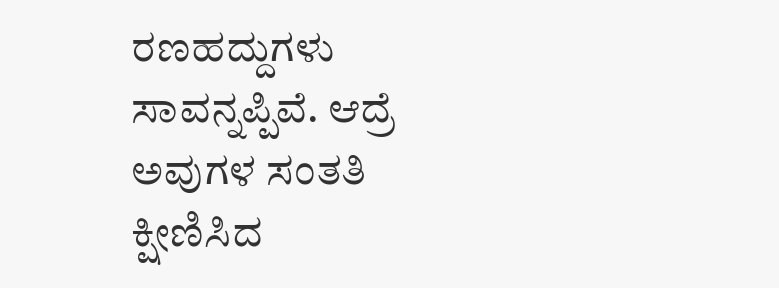ರಣಹದ್ದುಗಳು ಸಾವನ್ನಪ್ಪಿವೆ. ಆದ್ರೆ ಅವುಗಳ ಸಂತತಿ ಕ್ಷೀಣಿಸಿದ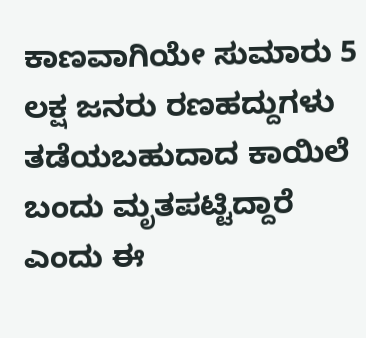ಕಾಣವಾಗಿಯೇ ಸುಮಾರು 5 ಲಕ್ಷ ಜನರು ರಣಹದ್ದುಗಳು ತಡೆಯಬಹುದಾದ ಕಾಯಿಲೆ ಬಂದು ಮೃತಪಟ್ಟಿದ್ದಾರೆ ಎಂದು ಈ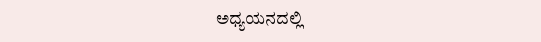ಅಧ್ಯಯನದಲ್ಲಿ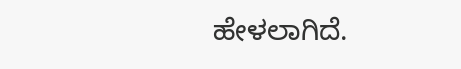ಹೇಳಲಾಗಿದೆ.